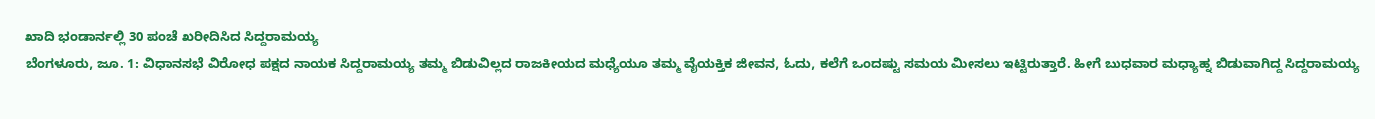ಖಾದಿ ಭಂಡಾರ್ನಲ್ಲಿ 30 ಪಂಚೆ ಖರೀದಿಸಿದ ಸಿದ್ದರಾಮಯ್ಯ
ಬೆಂಗಳೂರು, ಜೂ. 1: ವಿಧಾನಸಭೆ ವಿರೋಧ ಪಕ್ಷದ ನಾಯಕ ಸಿದ್ದರಾಮಯ್ಯ ತಮ್ಮ ಬಿಡುವಿಲ್ಲದ ರಾಜಕೀಯದ ಮಧ್ಯೆಯೂ ತಮ್ಮ ವೈಯಕ್ತಿಕ ಜೀವನ, ಓದು, ಕಲೆಗೆ ಒಂದಷ್ಟು ಸಮಯ ಮೀಸಲು ಇಟ್ಟಿರುತ್ತಾರೆ. ಹೀಗೆ ಬುಧವಾರ ಮಧ್ಯಾಹ್ನ ಬಿಡುವಾಗಿದ್ದ ಸಿದ್ದರಾಮಯ್ಯ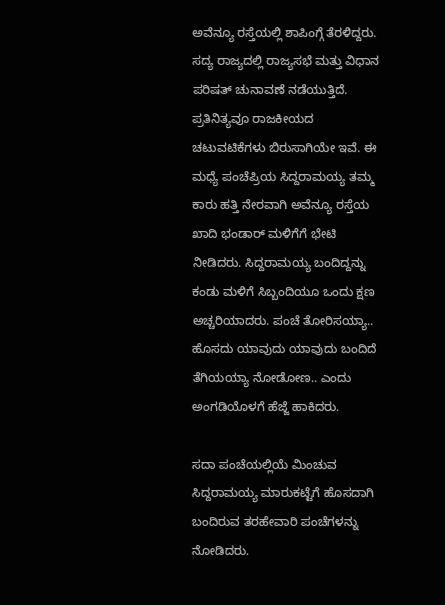ಅವೆನ್ಯೂ ರಸ್ತೆಯಲ್ಲಿ ಶಾಪಿಂಗ್ಗೆ ತೆರಳಿದ್ದರು.
ಸದ್ಯ ರಾಜ್ಯದಲ್ಲಿ ರಾಜ್ಯಸಭೆ ಮತ್ತು ವಿಧಾನ ಪರಿಷತ್ ಚುನಾವಣೆ ನಡೆಯುತ್ತಿದೆ. ಪ್ರತಿನಿತ್ಯವೂ ರಾಜಕೀಯದ ಚಟುವಟಿಕೆಗಳು ಬಿರುಸಾಗಿಯೇ ಇವೆ. ಈ ಮಧ್ಯೆ ಪಂಚೆಪ್ರಿಯ ಸಿದ್ದರಾಮಯ್ಯ ತಮ್ಮ ಕಾರು ಹತ್ತಿ ನೇರವಾಗಿ ಅವೆನ್ಯೂ ರಸ್ತೆಯ ಖಾದಿ ಭಂಡಾರ್ ಮಳಿಗೆಗೆ ಭೇಟಿ ನೀಡಿದರು. ಸಿದ್ದರಾಮಯ್ಯ ಬಂದಿದ್ದನ್ನು ಕಂಡು ಮಳಿಗೆ ಸಿಬ್ಬಂದಿಯೂ ಒಂದು ಕ್ಷಣ ಅಚ್ಚರಿಯಾದರು. ಪಂಚೆ ತೋರಿಸಯ್ಯಾ.. ಹೊಸದು ಯಾವುದು ಯಾವುದು ಬಂದಿದೆ ತೆಗಿಯಯ್ಯಾ ನೋಡೋಣ.. ಎಂದು ಅಂಗಡಿಯೊಳಗೆ ಹೆಜ್ಜೆ ಹಾಕಿದರು.

ಸದಾ ಪಂಚೆಯಲ್ಲಿಯೆ ಮಿಂಚುವ ಸಿದ್ದರಾಮಯ್ಯ ಮಾರುಕಟ್ಟೆಗೆ ಹೊಸದಾಗಿ ಬಂದಿರುವ ತರಹೇವಾರಿ ಪಂಚೆಗಳನ್ನು ನೋಡಿದರು.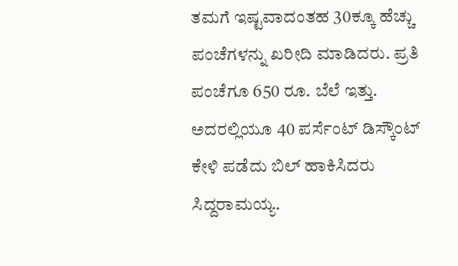ತಮಗೆ ಇಷ್ಟವಾದಂತಹ 30ಕ್ಕೂ ಹೆಚ್ಚು ಪಂಚೆಗಳನ್ನು ಖರೀದಿ ಮಾಡಿದರು. ಪ್ರತಿ ಪಂಚೆಗೂ 650 ರೂ. ಬೆಲೆ ಇತ್ತು. ಅದರಲ್ಲಿಯೂ 40 ಪರ್ಸೆಂಟ್ ಡಿಸ್ಕೌಂಟ್ ಕೇಳಿ ಪಡೆದು ಬಿಲ್ ಹಾಕಿಸಿದರು ಸಿದ್ದರಾಮಯ್ಯ.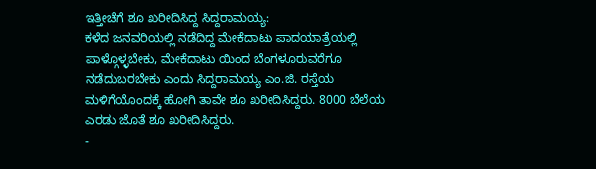ಇತ್ತೀಚೆಗೆ ಶೂ ಖರೀದಿಸಿದ್ದ ಸಿದ್ದರಾಮಯ್ಯ:
ಕಳೆದ ಜನವರಿಯಲ್ಲಿ ನಡೆದಿದ್ದ ಮೇಕೆದಾಟು ಪಾದಯಾತ್ರೆಯಲ್ಲಿ ಪಾಳ್ಗೊಳ್ಳಬೇಕು, ಮೇಕೆದಾಟು ಯಿಂದ ಬೆಂಗಳೂರುವರೆಗೂ ನಡೆದುಬರಬೇಕು ಎಂದು ಸಿದ್ದರಾಮಯ್ಯ ಎಂ.ಜಿ. ರಸ್ತೆಯ ಮಳಿಗೆಯೊಂದಕ್ಕೆ ಹೋಗಿ ತಾವೇ ಶೂ ಖರೀದಿಸಿದ್ದರು. 8000 ಬೆಲೆಯ ಎರಡು ಜೊತೆ ಶೂ ಖರೀದಿಸಿದ್ದರು.
-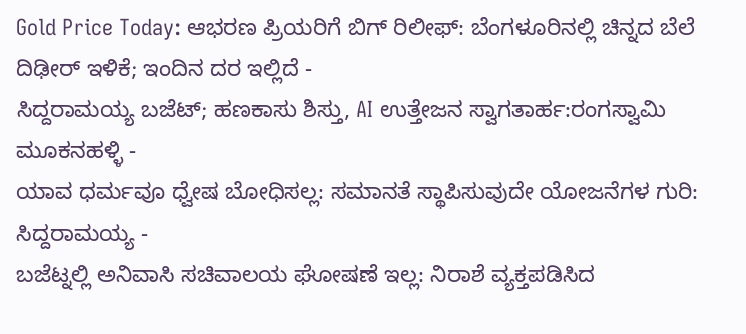Gold Price Today: ಆಭರಣ ಪ್ರಿಯರಿಗೆ ಬಿಗ್ ರಿಲೀಫ್: ಬೆಂಗಳೂರಿನಲ್ಲಿ ಚಿನ್ನದ ಬೆಲೆ ದಿಢೀರ್ ಇಳಿಕೆ; ಇಂದಿನ ದರ ಇಲ್ಲಿದೆ -
ಸಿದ್ದರಾಮಯ್ಯ ಬಜೆಟ್; ಹಣಕಾಸು ಶಿಸ್ತು, AI ಉತ್ತೇಜನ ಸ್ವಾಗತಾರ್ಹ:ರಂಗಸ್ವಾಮಿ ಮೂಕನಹಳ್ಳಿ -
ಯಾವ ಧರ್ಮವೂ ಧ್ವೇಷ ಬೋಧಿಸಲ್ಲ: ಸಮಾನತೆ ಸ್ಥಾಪಿಸುವುದೇ ಯೋಜನೆಗಳ ಗುರಿ: ಸಿದ್ದರಾಮಯ್ಯ -
ಬಜೆಟ್ನಲ್ಲಿ ಅನಿವಾಸಿ ಸಚಿವಾಲಯ ಘೋಷಣೆ ಇಲ್ಲ: ನಿರಾಶೆ ವ್ಯಕ್ತಪಡಿಸಿದ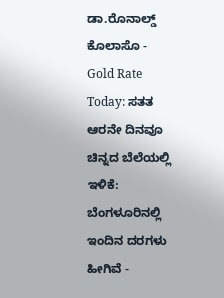ಡಾ.ರೊನಾಲ್ಡ್ ಕೊಲಾಸೊ -
Gold Rate Today: ಸತತ ಆರನೇ ದಿನವೂ ಚಿನ್ನದ ಬೆಲೆಯಲ್ಲಿ ಇಳಿಕೆ: ಬೆಂಗಳೂರಿನಲ್ಲಿ ಇಂದಿನ ದರಗಳು ಹೀಗಿವೆ -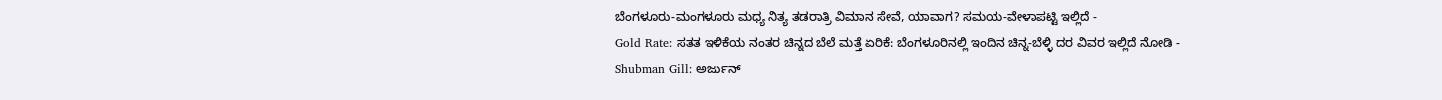ಬೆಂಗಳೂರು-ಮಂಗಳೂರು ಮಧ್ಯ ನಿತ್ಯ ತಡರಾತ್ರಿ ವಿಮಾನ ಸೇವೆ, ಯಾವಾಗ? ಸಮಯ-ವೇಳಾಪಟ್ಟಿ ಇಲ್ಲಿದೆ -
Gold Rate: ಸತತ ಇಳಿಕೆಯ ನಂತರ ಚಿನ್ನದ ಬೆಲೆ ಮತ್ತೆ ಏರಿಕೆ: ಬೆಂಗಳೂರಿನಲ್ಲಿ ಇಂದಿನ ಚಿನ್ನ-ಬೆಳ್ಳಿ ದರ ವಿವರ ಇಲ್ಲಿದೆ ನೋಡಿ -
Shubman Gill: ಅರ್ಜುನ್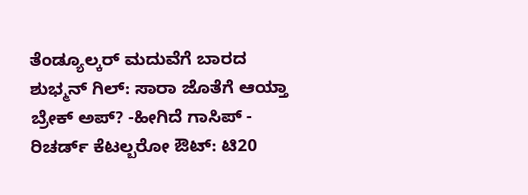ತೆಂಡ್ಯೂಲ್ಕರ್ ಮದುವೆಗೆ ಬಾರದ ಶುಭ್ಮನ್ ಗಿಲ್: ಸಾರಾ ಜೊತೆಗೆ ಆಯ್ತಾ ಬ್ರೇಕ್ ಅಪ್? -ಹೀಗಿದೆ ಗಾಸಿಪ್ -
ರಿಚರ್ಡ್ ಕೆಟಲ್ಬರೋ ಔಟ್: ಟಿ20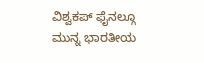ವಿಶ್ವಕಪ್ ಫೈನಲ್ಗೂ ಮುನ್ನ ಭಾರತೀಯ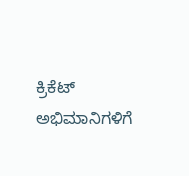ಕ್ರಿಕೆಟ್ ಅಭಿಮಾನಿಗಳಿಗೆ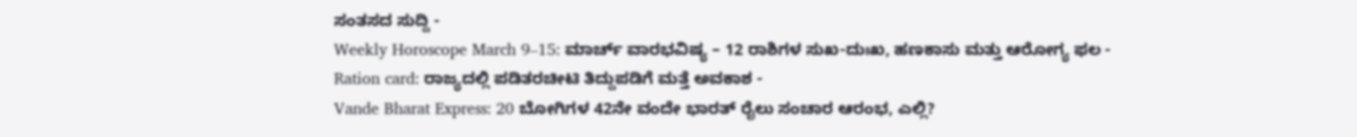ಸಂತಸದ ಸುದ್ದಿ -
Weekly Horoscope March 9–15: ಮಾರ್ಚ್ ವಾರಭವಿಷ್ಯ – 12 ರಾಶಿಗಳ ಸುಖ-ದುಃಖ, ಹಣಕಾಸು ಮತ್ತು ಆರೋಗ್ಯ ಫಲ -
Ration card: ರಾಜ್ಯದಲ್ಲಿ ಪಡಿತರಚೀಟಿ ತಿದ್ದುಪಡಿಗೆ ಮತ್ತೆ ಅವಕಾಶ -
Vande Bharat Express: 20 ಬೋಗಿಗಳ 42ನೇ ವಂದೇ ಭಾರತ್ ರೈಲು ಸಂಚಾರ ಆರಂಭ, ಎಲ್ಲಿ?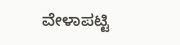ವೇಳಾಪಟ್ಟಿ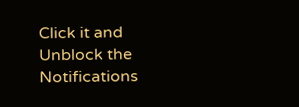Click it and Unblock the Notifications